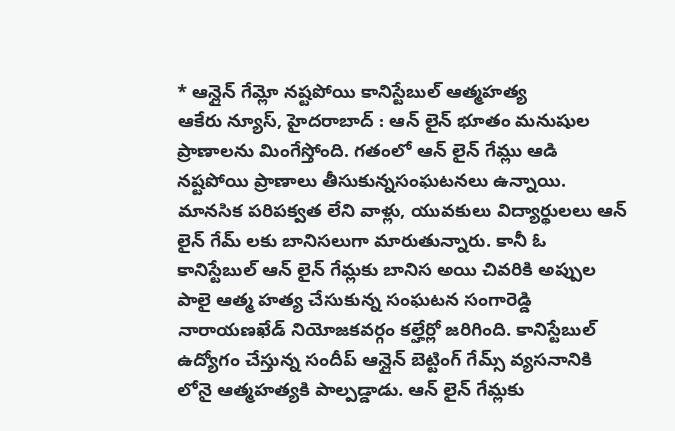* ఆన్లైన్ గేమ్లో నష్టపోయి కానిస్టేబుల్ ఆత్మహత్య
ఆకేరు న్యూస్, హైదరాబాద్ : ఆన్ లైన్ భూతం మనుషుల ప్రాణాలను మింగేస్తోంది. గతంలో ఆన్ లైన్ గేమ్లు ఆడి నష్టపోయి ప్రాణాలు తీసుకున్నసంఘటనలు ఉన్నాయి. మానసిక పరిపక్వత లేని వాళ్లు, యువకులు విద్యార్థులలు ఆన్ లైన్ గేమ్ లకు బానిసలుగా మారుతున్నారు. కానీ ఓ కానిస్టేబుల్ ఆన్ లైన్ గేమ్లకు బానిస అయి చివరికి అప్పుల పాలై ఆత్మ హత్య చేసుకున్న సంఘటన సంగారెడ్డి నారాయణఖేడ్ నియోజకవర్గం కల్హేర్లో జరిగింది. కానిస్టేబుల్ ఉద్యోగం చేస్తున్న సందీప్ ఆన్లైన్ బెట్టింగ్ గేమ్స్ వ్యసనానికి లోనై ఆత్మహత్యకి పాల్పడ్డాడు. ఆన్ లైన్ గేమ్లకు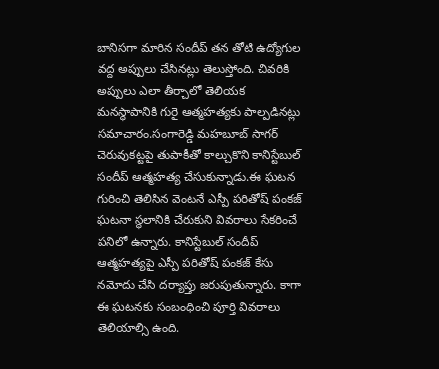బానిసగా మారిన సందీప్ తన తోటి ఉద్యోగుల వద్ద అప్పులు చేసినట్లు తెలుస్తోంది. చివరికి అప్పులు ఎలా తీర్చాలో తెలియక మనస్థాపానికి గురై ఆత్మహత్యకు పాల్పడినట్లు సమాచారం.సంగారెడ్డి మహబూబ్ సాగర్ చెరువుకట్టపై తుపాకీతో కాల్చుకొని కానిస్టేబుల్ సందీప్ ఆత్మహత్య చేసుకున్నాడు.ఈ ఘటన గురించి తెలిసిన వెంటనే ఎస్పీ పరితోష్ పంకజ్ ఘటనా స్థలానికి చేరుకుని వివరాలు సేకరించే పనిలో ఉన్నారు. కానిస్టేబుల్ సందీప్ ఆత్మహత్యపై ఎస్పీ పరితోష్ పంకజ్ కేసు నమోదు చేసి దర్యాప్తు జరుపుతున్నారు. కాగా ఈ ఘటనకు సంబంధించి పూర్తి వివరాలు తెలియాల్సి ఉంది.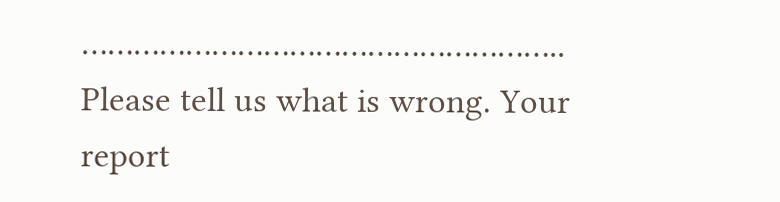………………………………………………..
Please tell us what is wrong. Your report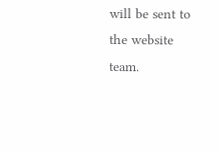will be sent to the website team.